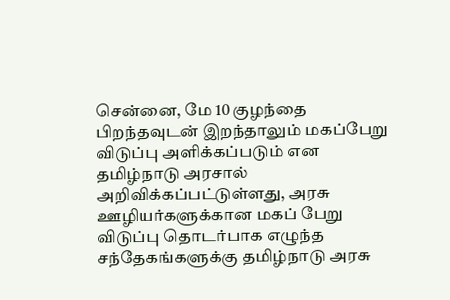சென்னை, மே 10 குழந்தை பிறந்தவுடன் இறந்தாலும் மகப்பேறு விடுப்பு அளிக்கப்படும் என தமிழ்நாடு அரசால் அறிவிக்கப்பட்டுள்ளது, அரசு ஊழியர்களுக்கான மகப் பேறு விடுப்பு தொடர்பாக எழுந்த சந்தேகங்களுக்கு தமிழ்நாடு அரசு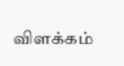விளக்கம்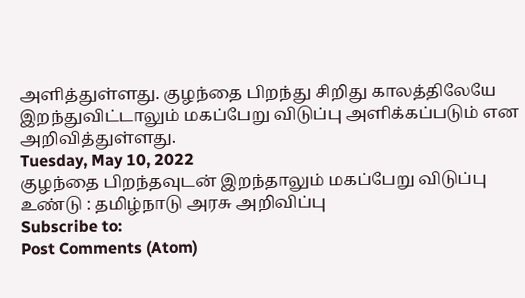அளித்துள்ளது. குழந்தை பிறந்து சிறிது காலத்திலேயே இறந்துவிட்டாலும் மகப்பேறு விடுப்பு அளிக்கப்படும் என அறிவித்துள்ளது.
Tuesday, May 10, 2022
குழந்தை பிறந்தவுடன் இறந்தாலும் மகப்பேறு விடுப்பு உண்டு : தமிழ்நாடு அரசு அறிவிப்பு
Subscribe to:
Post Comments (Atom)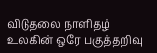விடுதலை நாளிதழ்
உலகின் ஒரே பகுத்தறிவு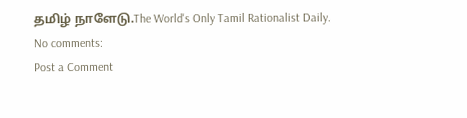தமிழ் நாளேடு.The World's Only Tamil Rationalist Daily.
No comments:
Post a Comment